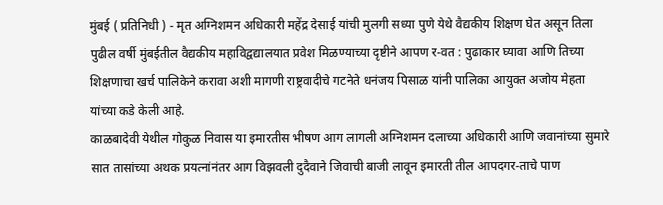मुंबई ( प्रतिनिधी ) - मृत अग्निशमन अधिकारी महेंद्र देसाई यांची मुलगी सध्या पुणे येथे वैद्यकीय शिक्षण घेत असून तिला पुढील वर्षी मुंबईतील वैद्यकीय महाविद्वद्यालयात प्रवेश मिळण्याच्या दृष्टीने आपण र-वत : पुढाकार घ्यावा आणि तिच्या शिक्षणाचा खर्च पालिकेने करावा अशी मागणी राष्ट्रवादीचे गटनेते धनंजय पिसाळ यांनी पालिका आयुक्त अजोय मेहता यांच्या कडे केली आहे.
काळबादेवी येथील गोकुळ निवास या इमारतीस भीषण आग लागली अग्निशमन दलाच्या अधिकारी आणि जवानांच्या सुमारे सात तासांच्या अथक प्रयत्नांनंतर आग विझवली दुदैवाने जिवाची बाजी लावून इमारती तील आपदगर-ताचे पाण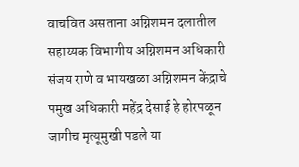वाचवित असताना अग्निशमन दलातील सहाय्यक विभागीय अग्निशमन अधिकारी संजय राणे व भायखळा अग्निशमन केंद्राचे पमुख अधिकारी महेंद्र देसाई हे होरपळून जागीच मृत्यूमुखी पडले या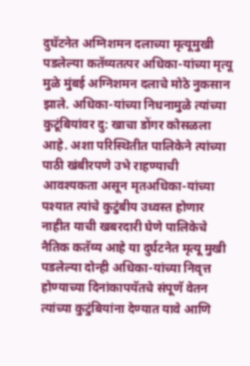दुघॅटनेत अग्निशमन दलाच्या मृत्यूमुखी पडलेल्या कतॅव्यतत्पर अधिका-यांच्या मृत्यू मुळे मुंबई अग्निशमन दलाचे मोठे नुकसान झाले. अधिका-यांच्या निधनामुळे त्यांच्या कुटूंबियांवर दु: खाचा डोंगर कोसळला आहे. अशा परिस्थितीत पालिकेने त्यांच्या पाठी खंबीरपणे उभे राहण्याची आवश्यकता असून मृतअधिका-यांच्या पश्यात त्यांचे कुटुंबीय उध्वस्त होणार नाहीत याची खबरदारी घेणे पालिकेचे नैतिक कतॅव्य आहे या दुर्घटनेत मृत्यू मुखी पडलेल्या दोन्ही अधिका-यांच्या निवृत्त होण्याच्या दिनांकापयॅतचे संपूणॅ वेतन त्यांच्या कुटुंबियांना देण्यात यावे आणि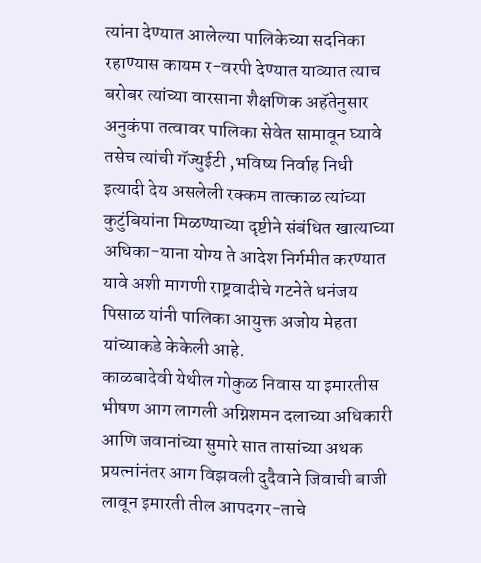त्यांना देण्यात आलेल्या पालिकेच्या सदनिका रहाण्यास कायम र-वरपी देण्यात याव्यात त्याच बरोबर त्यांच्या वारसाना शैक्षणिक अहॅतेनुसार अनुकंपा तत्वावर पालिका सेवेत सामावून घ्यावे तसेच त्यांची गॅज्युईटी ,भविष्य निर्वाह निधी इत्यादी देय असलेली रक्कम तात्काळ त्यांच्या कुटुंबियांना मिळण्याच्या दृष्टीने संबंधित खात्याच्या अधिका-याना योग्य ते आदेश निर्गमीत करण्यात यावे अशी मागणी राष्ट्रवादीचे गटनेते धनंजय पिसाळ यांनी पालिका आयुक्त अजोय मेहता यांच्याकडे केकेली आहे.
काळबादेवी येथील गोकुळ निवास या इमारतीस भीषण आग लागली अग्निशमन दलाच्या अधिकारी आणि जवानांच्या सुमारे सात तासांच्या अथक प्रयत्नांनंतर आग विझवली दुदैवाने जिवाची बाजी लावून इमारती तील आपदगर-ताचे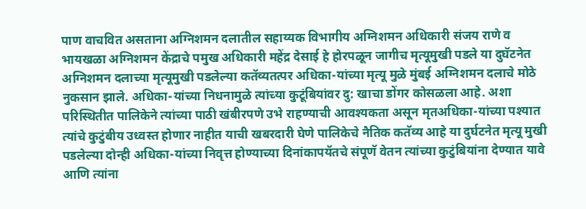पाण वाचवित असताना अग्निशमन दलातील सहाय्यक विभागीय अग्निशमन अधिकारी संजय राणे व भायखळा अग्निशमन केंद्राचे पमुख अधिकारी महेंद्र देसाई हे होरपळून जागीच मृत्यूमुखी पडले या दुघॅटनेत अग्निशमन दलाच्या मृत्यूमुखी पडलेल्या कतॅव्यतत्पर अधिका-यांच्या मृत्यू मुळे मुंबई अग्निशमन दलाचे मोठे नुकसान झाले. अधिका-यांच्या निधनामुळे त्यांच्या कुटूंबियांवर दु: खाचा डोंगर कोसळला आहे. अशा परिस्थितीत पालिकेने त्यांच्या पाठी खंबीरपणे उभे राहण्याची आवश्यकता असून मृतअधिका-यांच्या पश्यात त्यांचे कुटुंबीय उध्वस्त होणार नाहीत याची खबरदारी घेणे पालिकेचे नैतिक कतॅव्य आहे या दुर्घटनेत मृत्यू मुखी पडलेल्या दोन्ही अधिका-यांच्या निवृत्त होण्याच्या दिनांकापयॅतचे संपूणॅ वेतन त्यांच्या कुटुंबियांना देण्यात यावे आणि त्यांना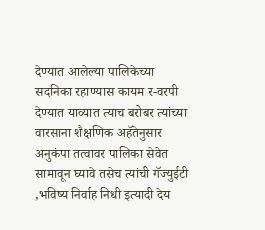देण्यात आलेल्या पालिकेच्या सदनिका रहाण्यास कायम र-वरपी देण्यात याव्यात त्याच बरोबर त्यांच्या वारसाना शैक्षणिक अहॅतेनुसार अनुकंपा तत्वावर पालिका सेवेत सामावून घ्यावे तसेच त्यांची गॅज्युईटी ,भविष्य निर्वाह निधी इत्यादी देय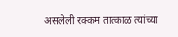असलेली रक्कम तात्काळ त्यांच्या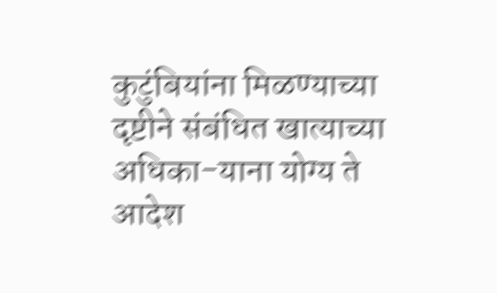कुटुंबियांना मिळण्याच्या दृष्टीने संबंधित खात्याच्या अधिका-याना योग्य ते आदेश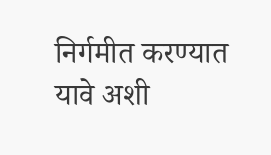निर्गमीत करण्यात यावे अशी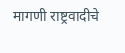मागणी राष्ट्रवादीचे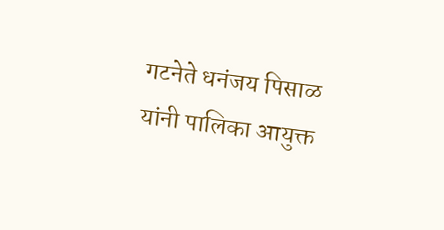गटनेते धनंजय पिसाळ यांनी पालिका आयुक्त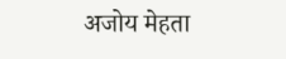अजोय मेहता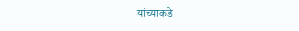यांच्याकडे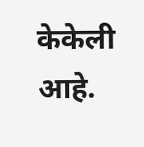केकेली आहे.